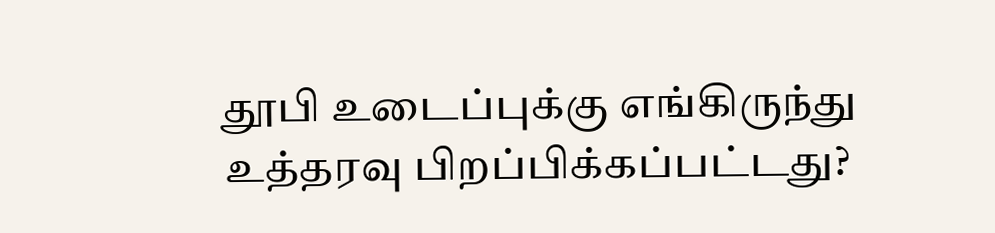தூபி உடைப்புக்கு எங்கிருந்து உத்தரவு பிறப்பிக்கப்பட்டது?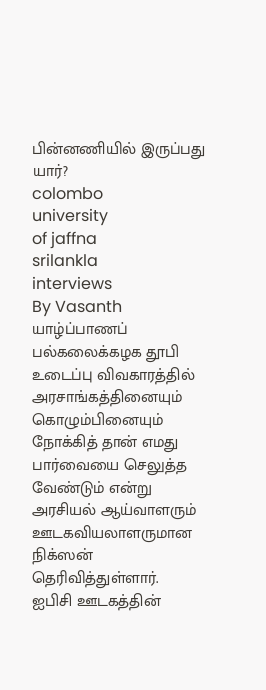பின்னணியில் இருப்பது யார்?
colombo
university
of jaffna
srilankla
interviews
By Vasanth
யாழ்ப்பாணப் பல்கலைக்கழக தூபி உடைப்பு விவகாரத்தில் அரசாங்கத்தினையும் கொழும்பினையும் நோக்கித் தான் எமது பார்வையை செலுத்த வேண்டும் என்று அரசியல் ஆய்வாளரும் ஊடகவியலாளருமான நிக்ஸன் தெரிவித்துள்ளார்.
ஐபிசி ஊடகத்தின்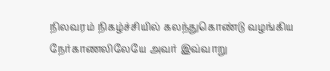நிலவரம் நிகழ்ச்சியில் கலந்துகொண்டு வழங்கிய நேர்காணலிலேயே அவர் இவ்வாறு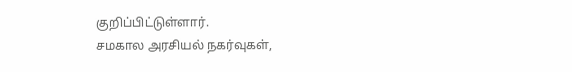குறிப்பிட்டுள்ளார்.
சமகால அரசியல் நகர்வுகள்,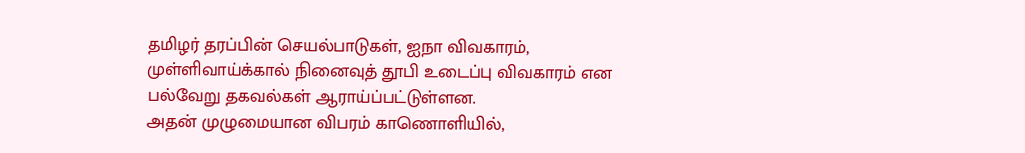தமிழர் தரப்பின் செயல்பாடுகள், ஐநா விவகாரம், முள்ளிவாய்க்கால் நினைவுத் தூபி உடைப்பு விவகாரம் என பல்வேறு தகவல்கள் ஆராய்ப்பட்டுள்ளன.
அதன் முழுமையான விபரம் காணொளியில்,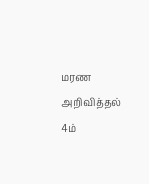மரண அறிவித்தல்
4ம்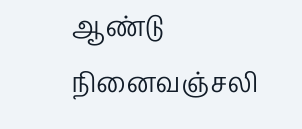ஆண்டு நினைவஞ்சலி